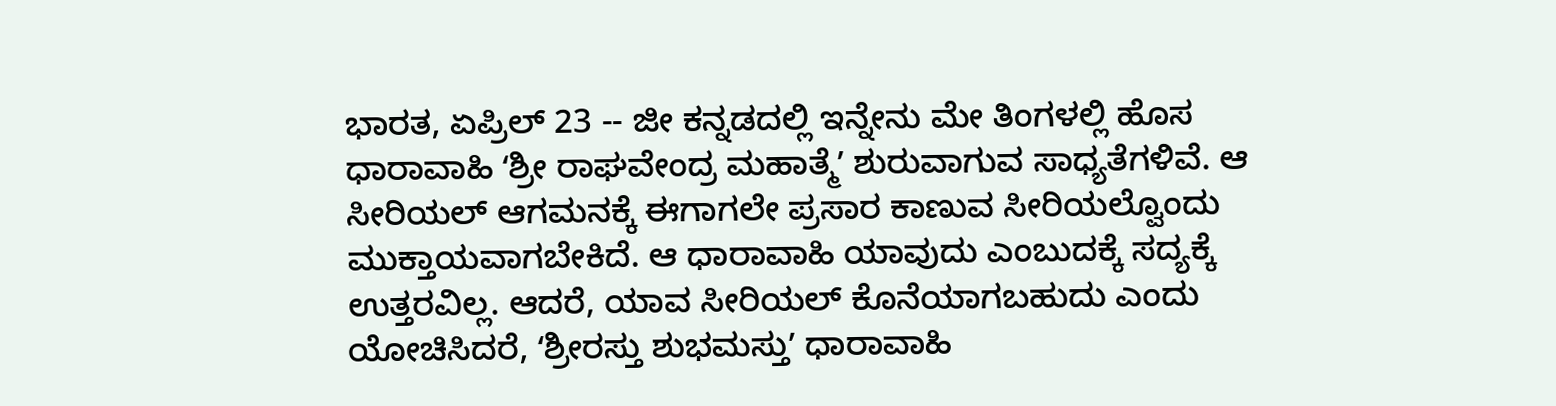ಭಾರತ, ಏಪ್ರಿಲ್ 23 -- ಜೀ ಕನ್ನಡದಲ್ಲಿ ಇನ್ನೇನು ಮೇ ತಿಂಗಳಲ್ಲಿ ಹೊಸ ಧಾರಾವಾಹಿ ʻಶ್ರೀ ರಾಘವೇಂದ್ರ ಮಹಾತ್ಮೆʼ ಶುರುವಾಗುವ ಸಾಧ್ಯತೆಗಳಿವೆ. ಆ ಸೀರಿಯಲ್ ಆಗಮನಕ್ಕೆ ಈಗಾಗಲೇ ಪ್ರಸಾರ ಕಾಣುವ ಸೀರಿಯಲ್ವೊಂದು ಮುಕ್ತಾಯವಾಗಬೇಕಿದೆ. ಆ ಧಾರಾವಾಹಿ ಯಾವುದು ಎಂಬುದಕ್ಕೆ ಸದ್ಯಕ್ಕೆ ಉತ್ತರವಿಲ್ಲ. ಆದರೆ, ಯಾವ ಸೀರಿಯಲ್ ಕೊನೆಯಾಗಬಹುದು ಎಂದು ಯೋಚಿಸಿದರೆ, ʻಶ್ರೀರಸ್ತು ಶುಭಮಸ್ತುʼ ಧಾರಾವಾಹಿ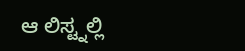ಆ ಲಿಸ್ಟ್ನಲ್ಲಿ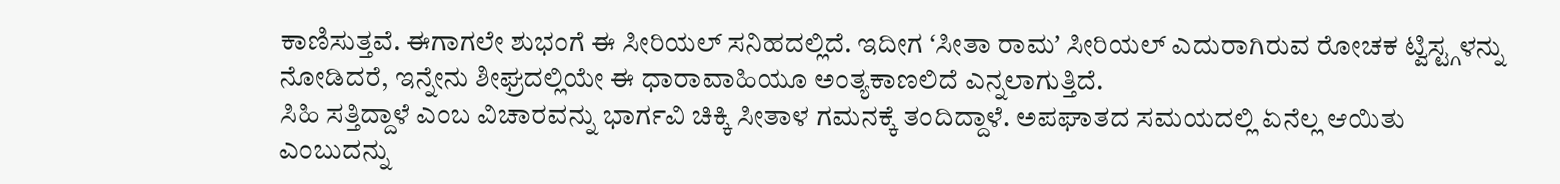ಕಾಣಿಸುತ್ತವೆ. ಈಗಾಗಲೇ ಶುಭಂಗೆ ಈ ಸೀರಿಯಲ್ ಸನಿಹದಲ್ಲಿದೆ. ಇದೀಗ ʻಸೀತಾ ರಾಮʼ ಸೀರಿಯಲ್ ಎದುರಾಗಿರುವ ರೋಚಕ ಟ್ವಿಸ್ಟ್ಗಳನ್ನು ನೋಡಿದರೆ, ಇನ್ನೇನು ಶೀಘ್ರದಲ್ಲಿಯೇ ಈ ಧಾರಾವಾಹಿಯೂ ಅಂತ್ಯಕಾಣಲಿದೆ ಎನ್ನಲಾಗುತ್ತಿದೆ.
ಸಿಹಿ ಸತ್ತಿದ್ದಾಳೆ ಎಂಬ ವಿಚಾರವನ್ನು ಭಾರ್ಗವಿ ಚಿಕ್ಕಿ ಸೀತಾಳ ಗಮನಕ್ಕೆ ತಂದಿದ್ದಾಳೆ. ಅಪಘಾತದ ಸಮಯದಲ್ಲಿ ಏನೆಲ್ಲ ಆಯಿತು ಎಂಬುದನ್ನು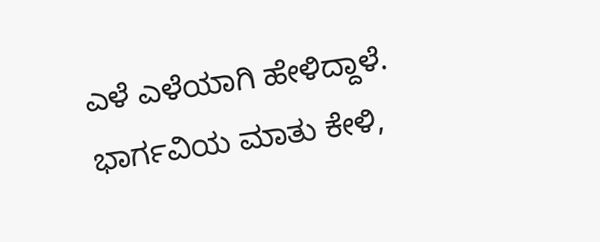ಎಳೆ ಎಳೆಯಾಗಿ ಹೇಳಿದ್ದಾಳೆ. ಭಾರ್ಗವಿಯ ಮಾತು ಕೇಳಿ,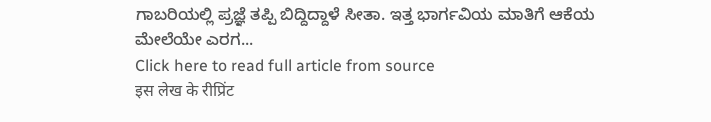ಗಾಬರಿಯಲ್ಲಿ ಪ್ರಜ್ಞೆ ತಪ್ಪಿ ಬಿದ್ದಿದ್ದಾಳೆ ಸೀತಾ. ಇತ್ತ ಭಾರ್ಗವಿಯ ಮಾತಿಗೆ ಆಕೆಯ ಮೇಲೆಯೇ ಎರಗ...
Click here to read full article from source
इस लेख के रीप्रिंट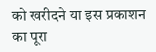को खरीदने या इस प्रकाशन का पूरा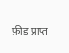फ़ीड प्राप्त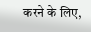करने के लिए,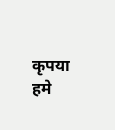कृपया
हमे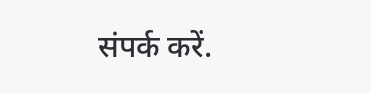संपर्क करें.